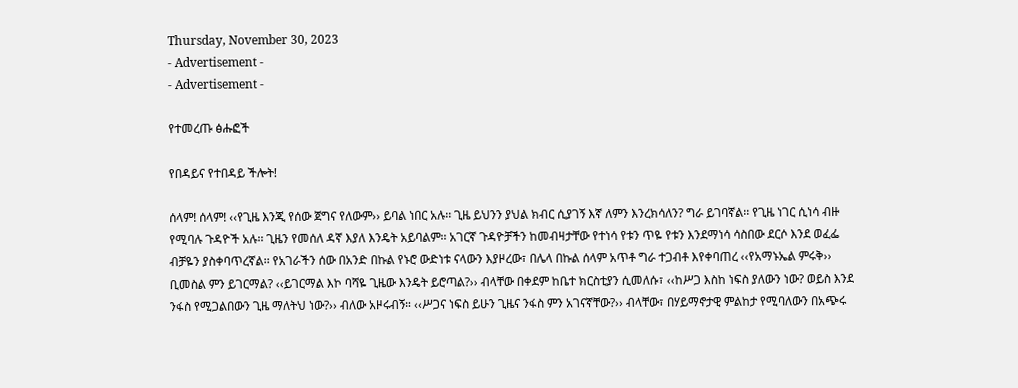Thursday, November 30, 2023
- Advertisement -
- Advertisement -

የተመረጡ ፅሑፎች

የበዳይና የተበዳይ ችሎት!

ሰላም! ሰላም! ‹‹የጊዜ እንጂ የሰው ጀግና የለውም›› ይባል ነበር አሉ፡፡ ጊዜ ይህንን ያህል ክብር ሲያገኝ እኛ ለምን እንረክሳለን? ግራ ይገባኛል፡፡ የጊዜ ነገር ሲነሳ ብዙ የሚባሉ ጉዳዮች አሉ፡፡ ጊዜን የመሰለ ዳኛ እያለ እንዴት አይባልም፡፡ አገርኛ ጉዳዮቻችን ከመብዛታቸው የተነሳ የቱን ጥዬ የቱን እንደማነሳ ሳስበው ደርሶ እንደ ወፈፌ ብቻዬን ያስቀባጥረኛል፡፡ የአገራችን ሰው በአንድ በኩል የኑሮ ውድነቱ ናላውን እያዞረው፣ በሌላ በኩል ሰላም አጥቶ ግራ ተጋብቶ እየቀባጠረ ‹‹የአማኑኤል ምሩቅ›› ቢመስል ምን ይገርማል? ‹‹ይገርማል እኮ ባሻዬ ጊዜው እንዴት ይሮጣል?›› ብላቸው በቀደም ከቤተ ክርስቲያን ሲመለሱ፣ ‹‹ከሥጋ እስከ ነፍስ ያለውን ነው? ወይስ እንደ ንፋስ የሚጋልበውን ጊዜ ማለትህ ነው?›› ብለው አዞሩብኝ። ‹‹ሥጋና ነፍስ ይሁን ጊዜና ንፋስ ምን አገናኛቸው?›› ብላቸው፣ በሃይማኖታዊ ምልከታ የሚባለውን በአጭሩ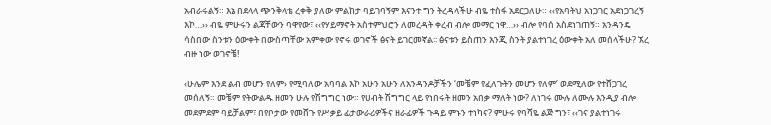አብራሩልኝ። እኔ በደላላ ጭንቅላቴ ረቀቅ ያለው ምልከታ ባይገባኝም እናንተ ግን ትረዳላችሁ ብዬ ተስፋ አደርጋለሁ። ‹‹የአባትህ አነጋገር አደነጋገረኝ እኮ…›› ብዬ ምሁሩን ልጃቸውን ባዋየው፣ ‹‹የሃይማኖት አስተምህሮን ለመረዳት ቀረብ ብሎ መማር ነዋ…›› ብሎ የባሰ አስደነገጠኝ። አንዳንዴ ሳስበው ስንቱን ዕውቀት በውስጣቸው አምቀው የኖሩ ወገኖች ፅናት ይገርመኛል፡፡ ፅናቱን ይስጠን እንጂ ስንት ያልተነገረ ዕውቀት አለ መሰላችሁ? ኧረ ብዙ ነው ወገኖቼ!

‹ሁሌም እንደ ልብ መሆን የለም› የሚባለው አባባል እኮ አሁን አሁን ለአንዳንዶቻችን ‘መቼም የፈለጉትን መሆን የለም’ ወደሚለው የተሸጋገረ መሰለኝ። መቼም የትውልዱ ዘመን ሁሉ የሽግግር ነው። የሀብት ሽግግር ላይ የነበሩት ዘመን አበቃ ማለት ነው? ለነገሩ ሙሉ ለሙሉ እንዲያ ብሎ መደምደም ባይቻልም፣ በየቦታው የመሸጉ የሥቃይ ፊታውራሪዎችና ዘራፊዎች ጉዳይ ምኑን ተነካና? ምሁሩ የባሻዬ ልጅ ግን፣ ‹‹ገና ያልተነገሩ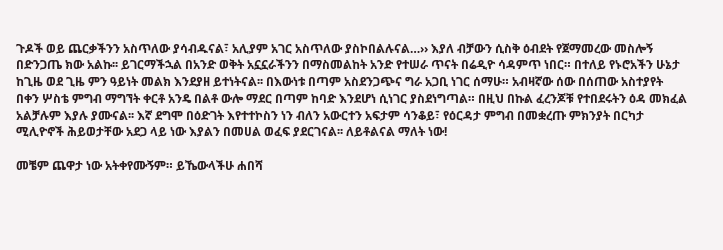ጉዶች ወይ ጨርቃችንን አስጥለው ያሳብዱናል፣ አሊያም አገር አስጥለው ያስኮበልሉናል…›› እያለ ብቻውን ሲስቅ ዕብደት የጀማመረው መስሎኝ በድንጋጤ ክው አልኩ፡፡ ይገርማችኋል በአንድ ወቅት አኗኗራችንን በማስመልከት አንድ የተሠራ ጥናት በሬዲዮ ሳዳምጥ ነበር። በተለይ የኑሮአችን ሁኔታ ከጊዜ ወደ ጊዜ ምን ዓይነት መልክ እንደያዘ ይተነትናል፡፡ በእውነቱ በጣም አስደንጋጭና ግራ አጋቢ ነገር ሰማሁ። አብዛኛው ሰው በሰጠው አስተያየት በቀን ሦስቴ ምግብ ማግኘት ቀርቶ አንዴ በልቶ ውሎ ማደር በጣም ከባድ እንደሆነ ሲነገር ያስደነግጣል። በዚህ በኩል ፈረንጆቹ የተበደሩትን ዕዳ መክፈል አልቻሉም እያሉ ያሙናል፡፡ እኛ ደግሞ በዕድገት እየተተኮስን ነን ብለን አውርተን አፍታም ሳንቆይ፣ የዕርዳታ ምግብ በመቋረጡ ምክንያት በርካታ ሚሊዮኖች ሕይወታቸው አደጋ ላይ ነው እያልን በመሀል ወፈፍ ያደርገናል፡፡ ለይቶልናል ማለት ነው!

መቼም ጨዋታ ነው አትቀየሙኝም። ይኼውላችሁ ሐበሻ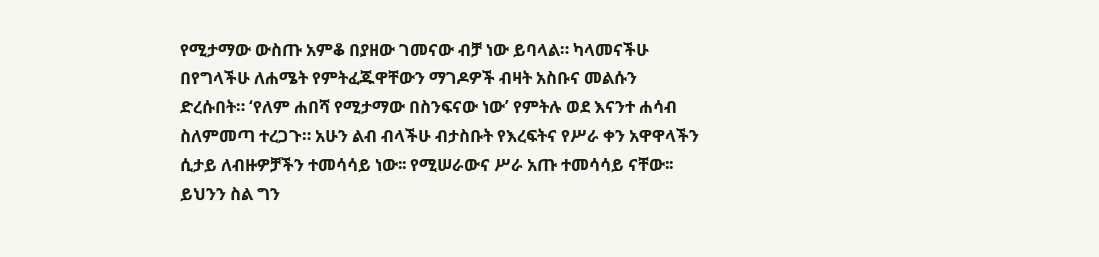የሚታማው ውስጡ አምቆ በያዘው ገመናው ብቻ ነው ይባላል። ካላመናችሁ በየግላችሁ ለሐሜት የምትፈጁዋቸውን ማገዶዎች ብዛት አስቡና መልሱን ድረሱበት። ‘የለም ሐበሻ የሚታማው በስንፍናው ነው’ የምትሉ ወደ እናንተ ሐሳብ ስለምመጣ ተረጋጉ። አሁን ልብ ብላችሁ ብታስቡት የእረፍትና የሥራ ቀን አዋዋላችን ሲታይ ለብዙዎቻችን ተመሳሳይ ነው፡፡ የሚሠራውና ሥራ አጡ ተመሳሳይ ናቸው፡፡ ይህንን ስል ግን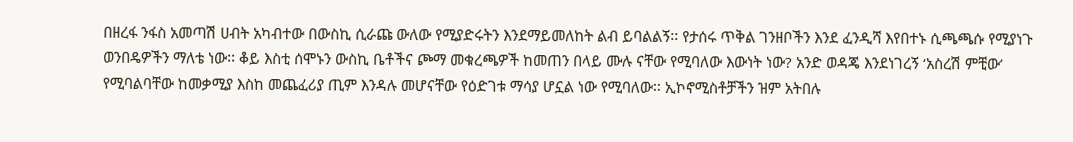በዘረፋ ንፋስ አመጣሽ ሀብት አካብተው በውስኪ ሲራጩ ውለው የሚያድሩትን እንደማይመለከት ልብ ይባልልኝ፡፡ የታሰሩ ጥቅል ገንዘቦችን እንደ ፈንዲሻ እየበተኑ ሲጫጫሱ የሚያነጉ ወንበዴዎችን ማለቴ ነው፡፡ ቆይ እስቲ ሰሞኑን ውስኪ ቤቶችና ጮማ መቁረጫዎች ከመጠን በላይ ሙሉ ናቸው የሚባለው እውነት ነው? አንድ ወዳጄ እንደነገረኝ ‘አስረሽ ምቺው’ የሚባልባቸው ከመቃሚያ እስከ መጨፈሪያ ጢም እንዳሉ መሆናቸው የዕድገቱ ማሳያ ሆኗል ነው የሚባለው፡፡ ኢኮኖሚስቶቻችን ዝም አትበሉ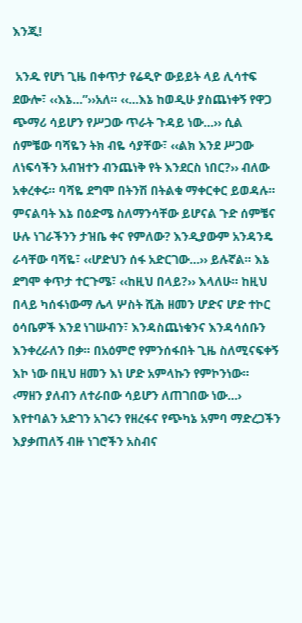እንጂ!

 አንዱ የሆነ ጊዜ በቀጥታ የሬዲዮ ውይይት ላይ ሊሳተፍ ደውሎ፣ ‹‹እኔ…”››አለ። ‹‹…እኔ ከወዲሁ ያስጨነቀኝ የዋጋ ጭማሪ ሳይሆን የሥጋው ጥራት ጉዳይ ነው…›› ሲል ሰምቼው ባሻዬን ትክ ብዬ ሳያቸው፣ ‹‹ልክ እንደ ሥጋው ለነፍሳችን አብዝተን ብንጨነቅ የት እንደርስ ነበር?›› ብለው አቀረቀሩ። ባሻዬ ደግሞ በትንሽ በትልቁ ማቀርቀር ይወዳሉ። ምናልባት እኔ በዕድሜ ስለማንሳቸው ይሆናል ጉድ ሰምቼና ሁሉ ነገራችንን ታዝቤ ቀና የምለው? እንዲያውም አንዳንዴ ራሳቸው ባሻዬ፣ ‹‹ሆድህን ሰፋ አድርገው…›› ይሉኛል። እኔ ደግሞ ቀጥታ ተርጉሜ፣ ‹‹ከዚህ በላይ?›› እላለሁ። ከዚህ በላይ ካሰፋነውማ ሌላ ሦስት ሺሕ ዘመን ሆድና ሆድ ተኮር ዕሳቤዎች እንደ ነገሡብን፣ እንዳስጨነቁንና እንዳሳሰቡን እንቀረራለን በቃ። በአዕምሮ የምንሰፋበት ጊዜ ስለሚናፍቀኝ እኮ ነው በዚህ ዘመን እነ ሆድ አምላኩን የምኮንነው። ‹ማዘን ያለብን ለተራበው ሳይሆን ለጠገበው ነው…› እየተባልን አድገን አገሩን የዘረፋና የጭካኔ አምባ ማድረጋችን እያቃጠለኝ ብዙ ነገሮችን አስብና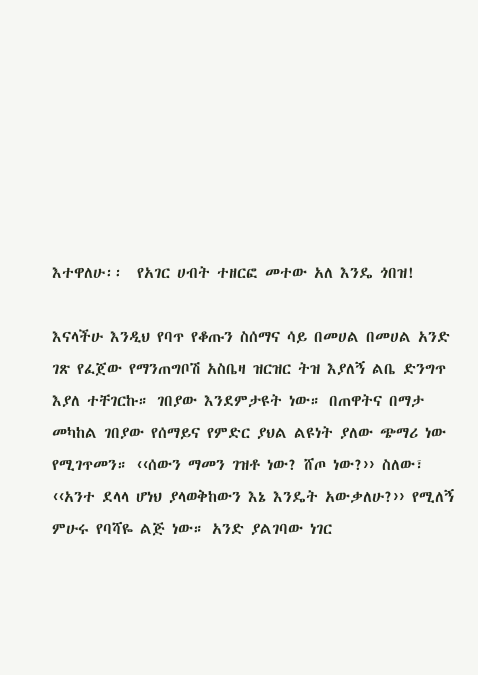እተዋለሁ፡፡  የአገር ሀብት ተዘርፎ መተው አለ እንዴ ጎበዝ!

እናላችሁ እንዲህ የባጥ የቆጡን ስሰማና ሳይ በመሀል በመሀል አንድ ገጽ የፈጀው የማንጠግቦሽ አስቤዛ ዝርዝር ትዝ እያለኝ ልቤ ድንግጥ እያለ ተቸገርኩ። ገበያው እንደምታዩት ነው። በጠዋትና በማታ መካከል ገበያው የሰማይና የምድር ያህል ልዩነት ያለው ጭማሪ ነው የሚገጥመን። ‹‹ሰውን ማመን ገዝቶ ነው? ሸጦ ነው?›› ስለው፣ ‹‹አንተ ደላላ ሆነህ ያላወቅከውን እኔ እንዴት አውቃለሁ?›› የሚለኝ ምሁሩ የባሻዬ ልጅ ነው። አንድ ያልገባው ነገር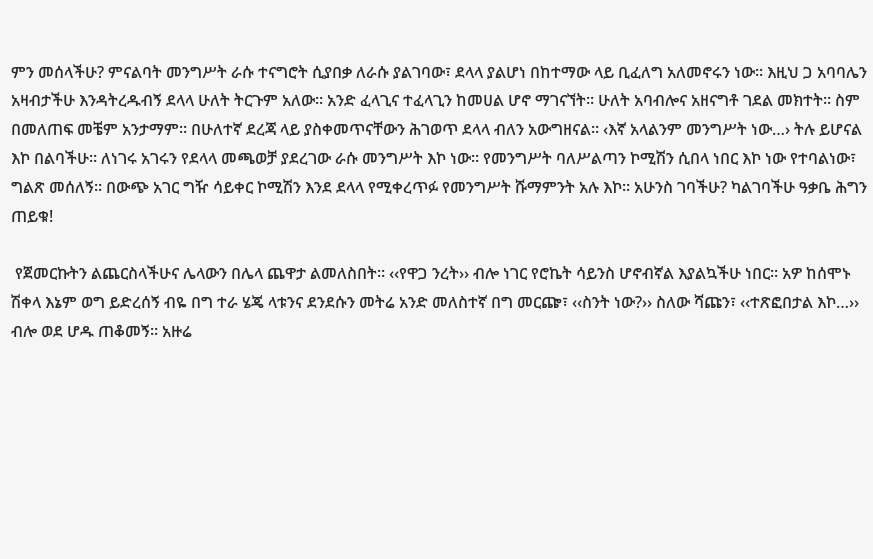ምን መሰላችሁ? ምናልባት መንግሥት ራሱ ተናግሮት ሲያበቃ ለራሱ ያልገባው፣ ደላላ ያልሆነ በከተማው ላይ ቢፈለግ አለመኖሩን ነው። እዚህ ጋ አባባሌን አዛብታችሁ እንዳትረዱብኝ ደላላ ሁለት ትርጉም አለው። አንድ ፈላጊና ተፈላጊን ከመሀል ሆኖ ማገናኘት። ሁለት አባብሎና አዘናግቶ ገደል መክተት። ስም በመለጠፍ መቼም አንታማም፡፡ በሁለተኛ ደረጃ ላይ ያስቀመጥናቸውን ሕገወጥ ደላላ ብለን አውግዘናል። ‹እኛ አላልንም መንግሥት ነው…› ትሉ ይሆናል እኮ በልባችሁ። ለነገሩ አገሩን የደላላ መጫወቻ ያደረገው ራሱ መንግሥት እኮ ነው፡፡ የመንግሥት ባለሥልጣን ኮሚሽን ሲበላ ነበር እኮ ነው የተባልነው፣ ግልጽ መሰለኝ፡፡ በውጭ አገር ግዥ ሳይቀር ኮሚሽን እንደ ደላላ የሚቀረጥፉ የመንግሥት ሹማምንት አሉ እኮ፡፡ አሁንስ ገባችሁ? ካልገባችሁ ዓቃቤ ሕግን ጠይቁ!

 የጀመርኩትን ልጨርስላችሁና ሌላውን በሌላ ጨዋታ ልመለስበት። ‹‹የዋጋ ንረት›› ብሎ ነገር የሮኬት ሳይንስ ሆኖብኛል እያልኳችሁ ነበር። አዎ ከሰሞኑ ሽቀላ እኔም ወግ ይድረሰኝ ብዬ በግ ተራ ሄጄ ላቱንና ደንደሱን መትሬ አንድ መለስተኛ በግ መርጬ፣ ‹‹ስንት ነው?›› ስለው ሻጩን፣ ‹‹ተጽፎበታል እኮ…›› ብሎ ወደ ሆዱ ጠቆመኝ። አዙሬ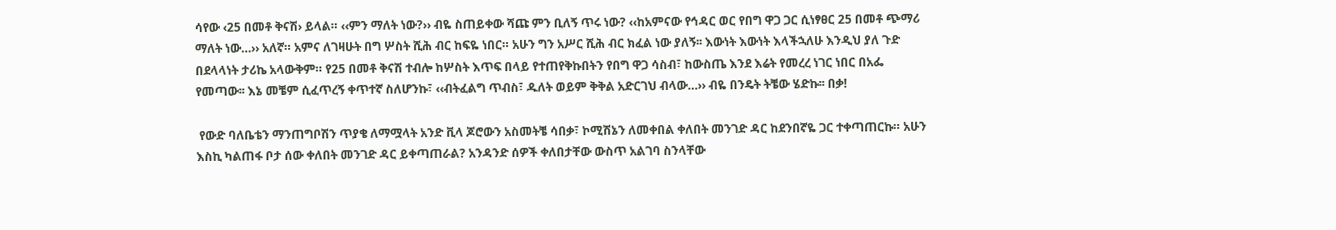ሳየው ‹25 በመቶ ቅናሽ› ይላል። ‹‹ምን ማለት ነው?›› ብዬ ስጠይቀው ሻጩ ምን ቢለኝ ጥሩ ነው? ‹‹ከአምናው የኅዳር ወር የበግ ዋጋ ጋር ሲነፃፀር 25 በመቶ ጭማሪ ማለት ነው…›› አለኛ። አምና ለገዛሁት በግ ሦስት ሺሕ ብር ከፍዬ ነበር። አሁን ግን አሥር ሺሕ ብር ክፈል ነው ያለኝ፡፡ እውነት እውነት እላችኋለሁ እንዲህ ያለ ጉድ በደላላነት ታሪኬ አላውቅም። የ25 በመቶ ቅናሽ ተብሎ ከሦስት እጥፍ በላይ የተጠየቅኩበትን የበግ ዋጋ ሳስብ፣ ከውስጤ እንደ እሬት የመረረ ነገር ነበር በአፌ የመጣው፡፡ እኔ መቼም ሲፈጥረኝ ቀጥተኛ ስለሆንኩ፣ ‹‹ብትፈልግ ጥብስ፣ ዱለት ወይም ቅቅል አድርገህ ብላው…›› ብዬ በንዴት ትቼው ሄድኩ፡፡ በቃ!

 የውድ ባለቤቴን ማንጠግቦሽን ጥያቄ ለማሟላት አንድ ቪላ ጆሮውን አስመትቼ ሳበቃ፣ ኮሚሽኔን ለመቀበል ቀለበት መንገድ ዳር ከደንበኛዬ ጋር ተቀጣጠርኩ። አሁን እስኪ ካልጠፋ ቦታ ሰው ቀለበት መንገድ ዳር ይቀጣጠራል? አንዳንድ ሰዎች ቀለበታቸው ውስጥ አልገባ ስንላቸው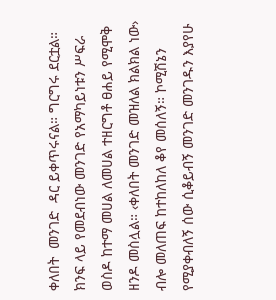ቀለበት  መንገድ  ዳር ይቀጥሩናል። ግርግሩ ደርቷል። ክንፍ ላይ የመደብነው መንገድ የአማካይነቱን ሥፍራ ወስዶ ከተማ መሀል ለመሀል ተዘርግቶ ፀሐይ የሚሞቅ ዘንዶ መስሏል። ‹ቀለበት መንገድ መዝለል ክልክል ነው› ብሎ መለጠፍ ከተከለከለ ቆየ መሰለኝ። ኮሚሽኔን የሚያቀብለኝ ሰው ሲቆይብኝ መንገድ መንገዱን እያየሁ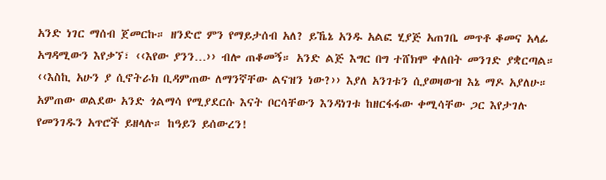አንድ ነገር ማሰብ ጀመርኩ። ዘንድሮ ምን የማይታሰብ አለ? ይኼኔ አንዱ አልፎ ሂያጅ አጠገቤ መጥቶ ቆመና አላፊ አግዳሚውን እየቃኘ፣ ‹‹እየው ያንን…›› ብሎ ጠቆመኝ። አንድ ልጅ እግር በግ ተሸክሞ ቀለበት መንገድ ያቋርጣል። ‹‹እስኪ አሁን ያ ሲኖትራክ ቢዳምጠው ለማንኛቸው ልናዝን ነው?›› እያለ አንገቱን ሲያወዛውዝ እኔ ማዶ አያለሁ። አምጠው ወልደው አንድ ጎልማሳ የሚያደርሱ እናት ቦርሳቸውን እንዳነገቱ ከዘርፋፋው ቀሚሳቸው ጋር እየታገሉ የመንገዱን አጥሮች ይዘላሉ። ከዓይን ይሰውረን!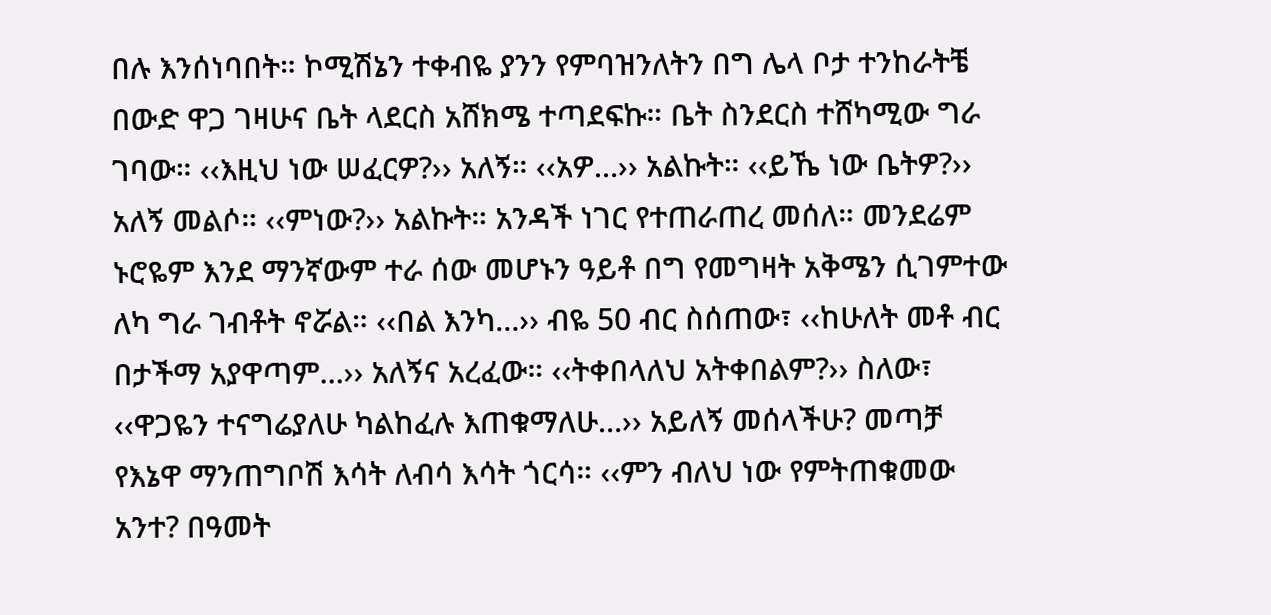በሉ እንሰነባበት። ኮሚሽኔን ተቀብዬ ያንን የምባዝንለትን በግ ሌላ ቦታ ተንከራትቼ በውድ ዋጋ ገዛሁና ቤት ላደርስ አሸክሜ ተጣደፍኩ። ቤት ስንደርስ ተሸካሚው ግራ ገባው። ‹‹እዚህ ነው ሠፈርዎ?›› አለኝ። ‹‹አዎ…›› አልኩት። ‹‹ይኼ ነው ቤትዎ?›› አለኝ መልሶ። ‹‹ምነው?›› አልኩት። አንዳች ነገር የተጠራጠረ መሰለ። መንደሬም ኑሮዬም እንደ ማንኛውም ተራ ሰው መሆኑን ዓይቶ በግ የመግዛት አቅሜን ሲገምተው ለካ ግራ ገብቶት ኖሯል። ‹‹በል እንካ…›› ብዬ 50 ብር ስሰጠው፣ ‹‹ከሁለት መቶ ብር በታችማ አያዋጣም…›› አለኝና አረፈው። ‹‹ትቀበላለህ አትቀበልም?›› ስለው፣ ‹‹ዋጋዬን ተናግሬያለሁ ካልከፈሉ እጠቁማለሁ…›› አይለኝ መሰላችሁ? መጣቻ የእኔዋ ማንጠግቦሽ እሳት ለብሳ እሳት ጎርሳ። ‹‹ምን ብለህ ነው የምትጠቁመው አንተ? በዓመት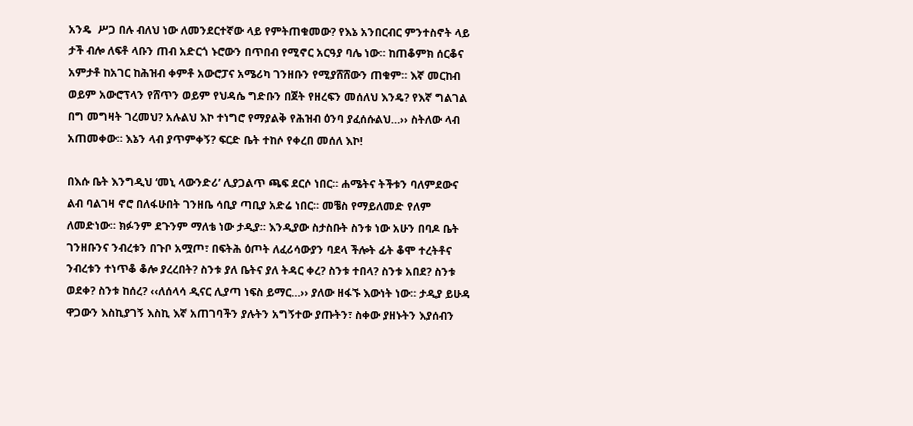አንዴ  ሥጋ በሉ ብለህ ነው ለመንደርተኛው ላይ የምትጠቁመው? የእኔ አንበርብር ምንተስኖት ላይ ታች ብሎ ለፍቶ ላቡን ጠብ አድርጎ ኑሮውን በጥበብ የሚኖር አርዓያ ባሌ ነው። ከጠቆምክ ሰርቆና አምታቶ ከአገር ከሕዝብ ቀምቶ አውሮፓና አሜሪካ ገንዘቡን የሚያሸሸውን ጠቁም። እኛ መርከብ ወይም አውሮፕላን የሸጥን ወይም የህዳሴ ግድቡን በጀት የዘረፍን መሰለህ እንዴ? የእኛ ግልገል በግ መግዛት ገረመህ? አሉልህ እኮ ተነግሮ የማያልቅ የሕዝብ ዕንባ ያፈሰሱልህ…›› ስትለው ላብ አጠመቀው። እኔን ላብ ያጥምቀኝ? ፍርድ ቤት ተከሶ የቀረበ መሰለ እኮ!

በእሱ ቤት እንግዲህ ‘መኒ ላውንድሪ’ ሊያጋልጥ ጫፍ ደርሶ ነበር። ሐሜትና ትችቱን ባለምደውና ልብ ባልገዛ ኖሮ በለፋሁበት ገንዘቤ ሳቢያ ጣቢያ አድሬ ነበር። መቼስ የማይለመድ የለም ለመድነው። ክፉንም ደጉንም ማለቴ ነው ታዲያ። እንዲያው ስታስቡት ስንቱ ነው አሁን በባዶ ቤት ገንዘቡንና ንብረቱን በጉቦ አሟጦ፣ በፍትሕ ዕጦት ለፈሪሳውያን ባደላ ችሎት ፊት ቆሞ ተረትቶና ንብረቱን ተነጥቆ ቆሎ ያረረበት? ስንቱ ያለ ቤትና ያለ ትዳር ቀረ? ስንቱ ተበላ? ስንቱ አበደ? ስንቱ ወደቀ? ስንቱ ከሰረ? ‹‹ለሰላሳ ዲናር ሊያጣ ነፍስ ይማር…›› ያለው ዘፋኙ እውነት ነው። ታዲያ ይሁዳ ዋጋውን እስኪያገኝ እስኪ እኛ አጠገባችን ያሉትን አግኝተው ያጡትን፣ ስቀው ያዘኑትን እያሰብን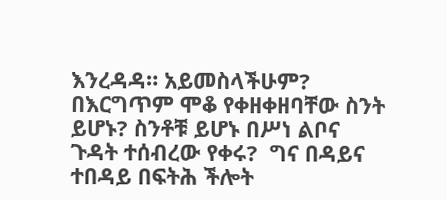እንረዳዳ። አይመስላችሁም? በእርግጥም ሞቆ የቀዘቀዘባቸው ስንት ይሆኑ? ስንቶቹ ይሆኑ በሥነ ልቦና ጉዳት ተሰብረው የቀሩ?  ግና በዳይና ተበዳይ በፍትሕ ችሎት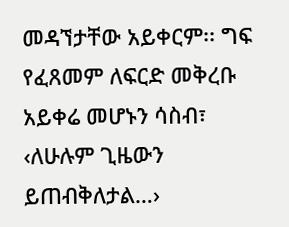መዳኘታቸው አይቀርም፡፡ ግፍ የፈጸመም ለፍርድ መቅረቡ አይቀሬ መሆኑን ሳስብ፣ ‹ለሁሉም ጊዜውን ይጠብቅለታል…›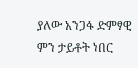ያለው አንጋፋ ድምፃዊ ምን ታይቶት ነበር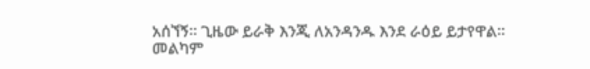አሰኘኝ፡፡ ጊዜው ይራቅ እንጂ ለአንዳንዱ እንደ ራዕይ ይታየዋል፡፡  መልካም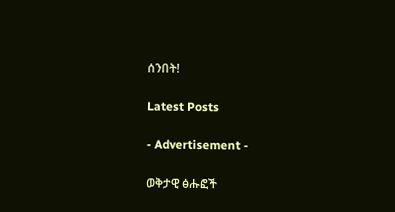ሰንበት!

Latest Posts

- Advertisement -

ወቅታዊ ፅሑፎች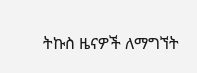ትኩስ ዜናዎች ለማግኘት